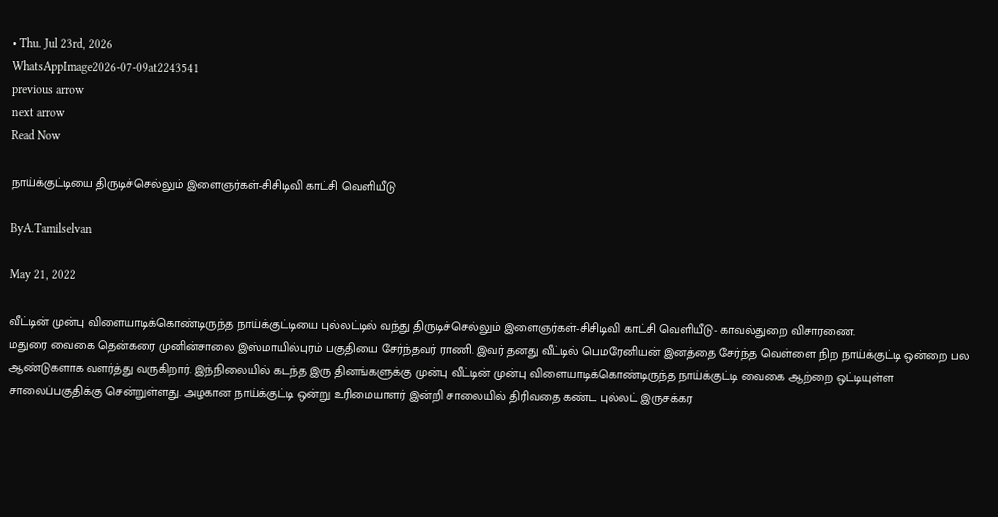• Thu. Jul 23rd, 2026
WhatsAppImage2026-07-09at2243541
previous arrow
next arrow
Read Now

நாய்க்குட்டியை திருடிச்செல்லும் இளைஞர்கள்-சிசிடிவி காட்சி வெளியீடு

ByA.Tamilselvan

May 21, 2022

வீட்டின் முன்பு விளையாடிக்கொண்டிருந்த நாய்க்குட்டியை புல்லட்டில் வந்து திருடிச்செல்லும் இளைஞர்கள்-சிசிடிவி காட்சி வெளியீடு- காவல்துறை விசாரணை.
மதுரை வைகை தென்கரை முனின்சாலை இஸ்மாயில்புரம் பகுதியை சேர்ந்தவர் ராணி. இவர் தனது வீட்டில் பெமரேனியன் இனத்தை சேர்ந்த வெள்ளை நிற நாய்க்குட்டி ஒன்றை பல ஆண்டுகளாக வளர்த்து வருகிறார். இந்நிலையில் கடந்த இரு தினங்களுக்கு முன்பு வீட்டின் முன்பு விளையாடிக்கொண்டிருந்த நாய்க்குட்டி வைகை ஆற்றை ஒட்டியுள்ள சாலைப்பகுதிக்கு சென்றுள்ளது. அழகான நாய்க்குட்டி ஒன்று உரிமையாளர் இன்றி சாலையில் திரிவதை கண்ட புல்லட் இருசக்கர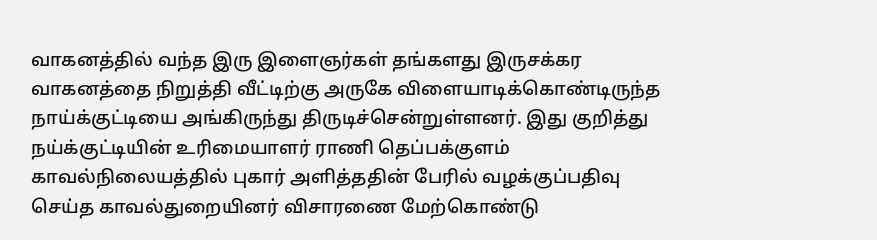வாகனத்தில் வந்த இரு இளைஞர்கள் தங்களது இருசக்கர வாகனத்தை நிறுத்தி வீட்டிற்கு அருகே விளையாடிக்கொண்டிருந்த நாய்க்குட்டியை அங்கிருந்து திருடிச்சென்றுள்ளனர். இது குறித்து நய்க்குட்டியின் உரிமையாளர் ராணி தெப்பக்குளம் காவல்நிலையத்தில் புகார் அளித்ததின் பேரில் வழக்குப்பதிவு செய்த காவல்துறையினர் விசாரணை மேற்கொண்டு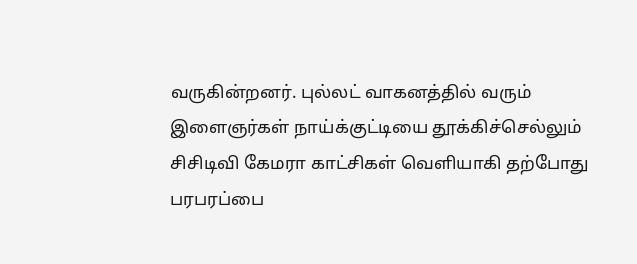வருகின்றனர். புல்லட் வாகனத்தில் வரும் இளைஞர்கள் நாய்க்குட்டியை தூக்கிச்செல்லும் சிசிடிவி கேமரா காட்சிகள் வெளியாகி தற்போது பரபரப்பை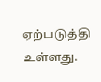ஏற்படுத்தி உள்ளது.